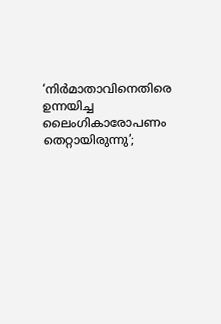‘നിർമാതാവിനെതിരെ ഉന്നയിച്ച ലൈംഗികാരോപണം തെറ്റായിരുന്നു’;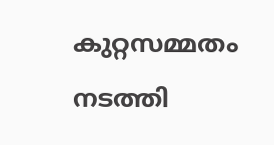കുറ്റസമ്മതം നടത്തി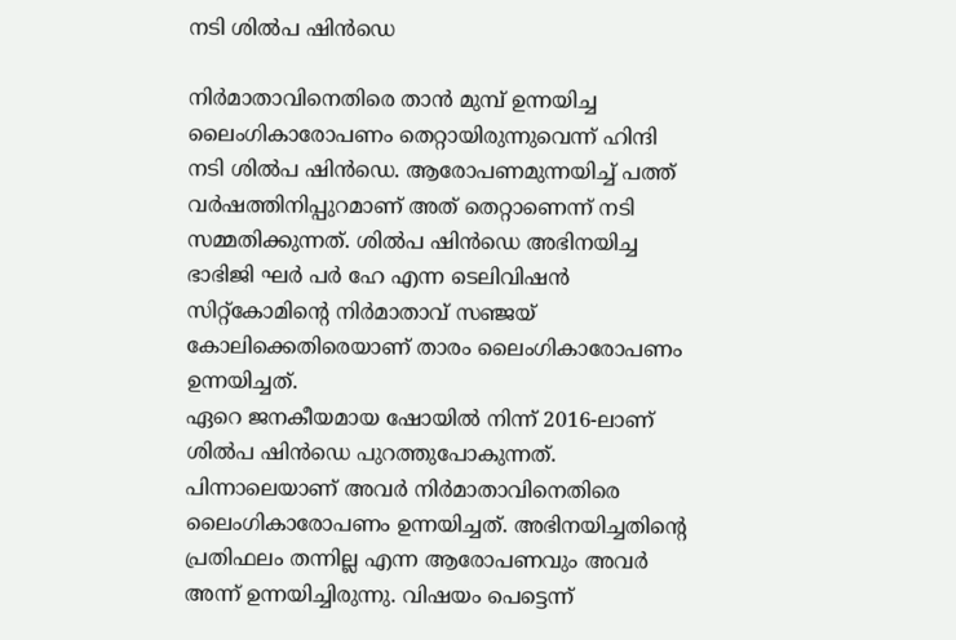നടി ശിൽപ ഷിൻഡെ

നിർമാതാവിനെതിരെ താൻ മുമ്പ് ഉന്നയിച്ച ലൈംഗികാരോപണം തെറ്റായിരുന്നുവെന്ന് ഹിന്ദി നടി ശിൽപ ഷിൻഡെ. ആരോപണമുന്നയിച്ച് പത്ത് വർഷത്തിനിപ്പുറമാണ് അത് തെറ്റാണെന്ന് നടി സമ്മതിക്കുന്നത്. ശിൽപ ഷിൻഡെ അഭിനയിച്ച ഭാഭിജി ഘർ പർ ഹേ എന്ന ടെലിവിഷൻ സിറ്റ്കോമിന്റെ നിർമാതാവ് സഞ്ജയ് കോലിക്കെതിരെയാണ് താരം ലൈംഗികാരോപണം ഉന്നയിച്ചത്.
ഏറെ ജനകീയമായ ഷോയിൽ നിന്ന് 2016-ലാണ് ശിൽപ ഷിൻഡെ പുറത്തുപോകുന്നത്. പിന്നാലെയാണ് അവർ നിർമാതാവിനെതിരെ ലൈംഗികാരോപണം ഉന്നയിച്ചത്. അഭിനയിച്ചതിന്റെ പ്രതിഫലം തന്നില്ല എന്ന ആരോപണവും അവർ അന്ന് ഉന്നയിച്ചിരുന്നു. വിഷയം പെട്ടെന്ന്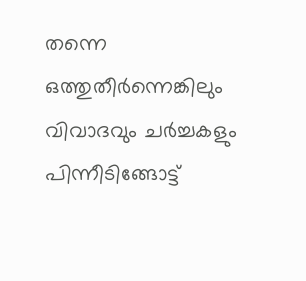തന്നെ ഒത്തുതീർന്നെങ്കിലും വിവാദവും ചർച്ചകളും പിന്നീടിങ്ങോട്ട്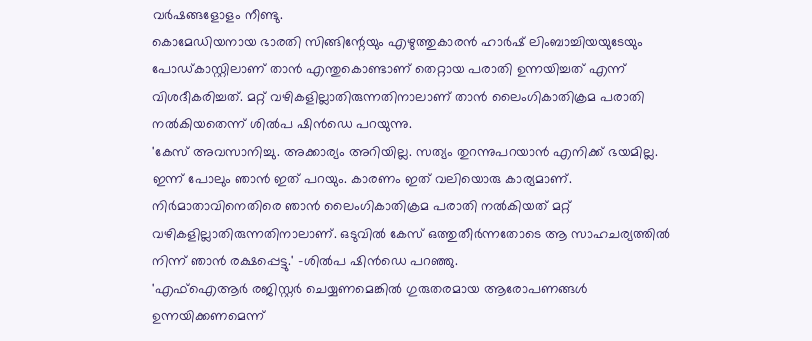വർഷങ്ങളോളം നീണ്ടു.
കൊമേഡിയനായ ഭാരതി സിങ്ങിന്റേയും എഴുത്തുകാരൻ ഹാർഷ് ലിംബാച്ചിയയുടേയും പോഡ്കാസ്റ്റിലാണ് താൻ എന്തുകൊണ്ടാണ് തെറ്റായ പരാതി ഉന്നയിച്ചത് എന്ന് വിശദീകരിച്ചത്. മറ്റ് വഴികളില്ലാതിരുന്നതിനാലാണ് താൻ ലൈംഗികാതിക്രമ പരാതി നൽകിയതെന്ന് ശിൽപ ഷിൻഡെ പറയുന്നു.
'കേസ് അവസാനിച്ചു. അക്കാര്യം അറിയില്ല. സത്യം തുറന്നുപറയാൻ എനിക്ക് ഭയമില്ല. ഇന്ന് പോലും ഞാൻ ഇത് പറയും. കാരണം ഇത് വലിയൊരു കാര്യമാണ്. നിർമാതാവിനെതിരെ ഞാൻ ലൈംഗികാതിക്രമ പരാതി നൽകിയത് മറ്റ് വഴികളില്ലാതിരുന്നതിനാലാണ്. ഒടുവിൽ കേസ് ഒത്തുതീർന്നതോടെ ആ സാഹചര്യത്തിൽ നിന്ന് ഞാൻ രക്ഷപ്പെട്ടു.' -ശിൽപ ഷിൻഡെ പറഞ്ഞു.
'എഫ്ഐആർ രജിസ്റ്റർ ചെയ്യണമെങ്കിൽ ഗുരുതരമായ ആരോപണങ്ങൾ ഉന്നയിക്കണമെന്ന്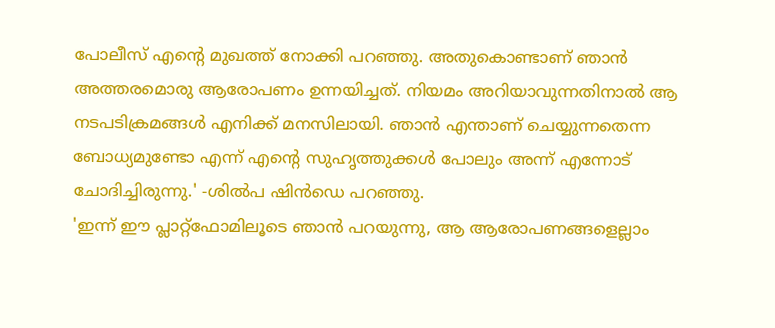പോലീസ് എന്റെ മുഖത്ത് നോക്കി പറഞ്ഞു. അതുകൊണ്ടാണ് ഞാൻ അത്തരമൊരു ആരോപണം ഉന്നയിച്ചത്. നിയമം അറിയാവുന്നതിനാൽ ആ നടപടിക്രമങ്ങൾ എനിക്ക് മനസിലായി. ഞാൻ എന്താണ് ചെയ്യുന്നതെന്ന ബോധ്യമുണ്ടോ എന്ന് എന്റെ സുഹൃത്തുക്കൾ പോലും അന്ന് എന്നോട് ചോദിച്ചിരുന്നു.' -ശിൽപ ഷിൻഡെ പറഞ്ഞു.
'ഇന്ന് ഈ പ്ലാറ്റ്ഫോമിലൂടെ ഞാൻ പറയുന്നു, ആ ആരോപണങ്ങളെല്ലാം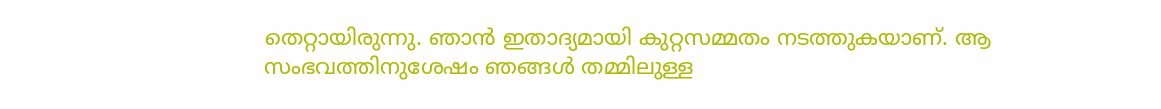തെറ്റായിരുന്നു. ഞാൻ ഇതാദ്യമായി കുറ്റസമ്മതം നടത്തുകയാണ്. ആ സംഭവത്തിനുശേഷം ഞങ്ങൾ തമ്മിലുള്ള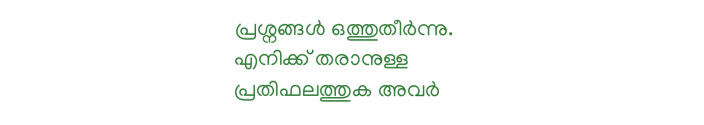പ്രശ്നങ്ങൾ ഒത്തുതീർന്നു. എനിക്ക് തരാനുള്ള പ്രതിഫലത്തുക അവർ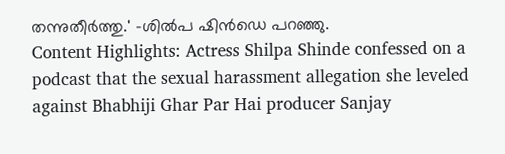തന്നുതീർത്തു.' -ശിൽപ ഷിൻഡെ പറഞ്ഞു.
Content Highlights: Actress Shilpa Shinde confessed on a podcast that the sexual harassment allegation she leveled against Bhabhiji Ghar Par Hai producer Sanjay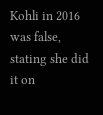Kohli in 2016 was false, stating she did it on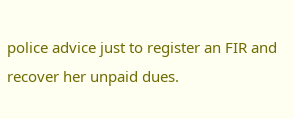police advice just to register an FIR and recover her unpaid dues.